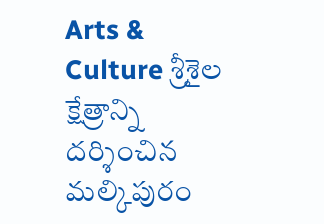Arts & Culture శ్రీశైల క్షేత్రాన్ని దర్శించిన మల్కిపురం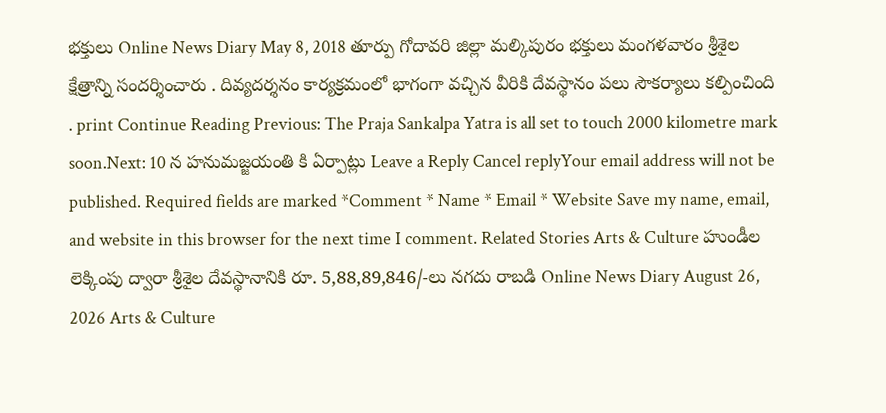భక్తులు Online News Diary May 8, 2018 తూర్పు గోదావరి జిల్లా మల్కిపురం భక్తులు మంగళవారం శ్రీశైల క్షేత్రాన్ని సందర్శించారు . దివ్యదర్శనం కార్యక్రమంలో భాగంగా వచ్చిన వీరికి దేవస్థానం పలు సౌకర్యాలు కల్పించింది . print Continue Reading Previous: The Praja Sankalpa Yatra is all set to touch 2000 kilometre mark soon.Next: 10 న హనుమజ్జయంతి కి ఏర్పాట్లు Leave a Reply Cancel replyYour email address will not be published. Required fields are marked *Comment * Name * Email * Website Save my name, email, and website in this browser for the next time I comment. Related Stories Arts & Culture హుండీల లెక్కింపు ద్వారా శ్రీశైల దేవస్థానానికి రూ. 5,88,89,846/-లు నగదు రాబడి Online News Diary August 26, 2026 Arts & Culture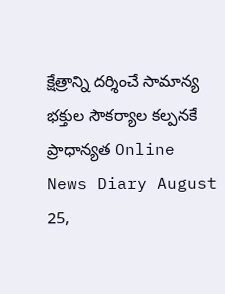క్షేత్రాన్ని దర్శించే సామాన్య భక్తుల సౌకర్యాల కల్పనకే ప్రాధాన్యత Online News Diary August 25,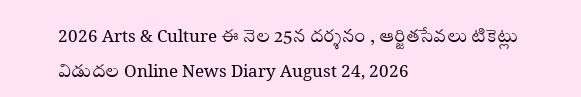2026 Arts & Culture ఈ నెల 25న దర్శనం , ఆర్జితసేవలు టికెట్లు విడుదల Online News Diary August 24, 2026